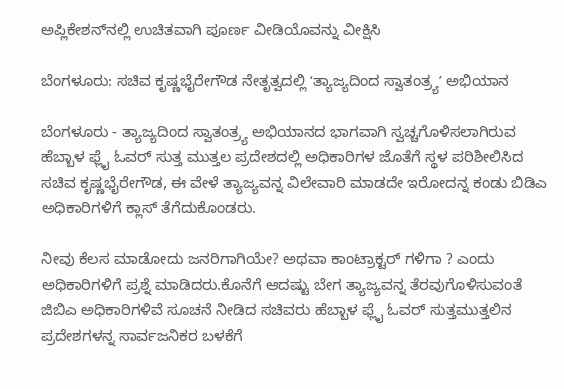ಅಪ್ಲಿಕೇಶನ್‌ನಲ್ಲಿ ಉಚಿತವಾಗಿ ಪೂರ್ಣ ವೀಡಿಯೊವನ್ನು ವೀಕ್ಷಿಸಿ

ಬೆಂಗಳೂರು: ಸಚಿವ ಕೃಷ್ಣಭೈರೇಗೌಡ ನೇತೃತ್ವದಲ್ಲಿ ʻತ್ಯಾಜ್ಯದಿಂದ ಸ್ವಾತಂತ್ರ್ಯʼ ಅಭಿಯಾನ

ಬೆಂಗಳೂರು - ತ್ಯಾಜ್ಯದಿಂದ ಸ್ವಾತಂತ್ರ್ಯ ಅಭಿಯಾನದ ಭಾಗವಾಗಿ ಸ್ವಚ್ಚಗೊಳಿಸಲಾಗಿರುವ ಹೆಬ್ಬಾಳ ಫ್ಲೈ ಓವರ್ ಸುತ್ತ ಮುತ್ತಲ ಪ್ರದೇಶದಲ್ಲಿ ಅಧಿಕಾರಿಗಳ ಜೊತೆಗೆ ಸ್ಥಳ ಪರಿಶೀಲಿಸಿದ ಸಚಿವ ಕೃಷ್ಣಭೈರೇಗೌಡ, ಈ ವೇಳೆ ತ್ಯಾಜ್ಯವನ್ನ ವಿಲೇವಾರಿ ಮಾಡದೇ ಇರೋದನ್ನ ಕಂಡು ಬಿಡಿಎ ಅಧಿಕಾರಿಗಳಿಗೆ ಕ್ಲಾಸ್ ತೆಗೆದುಕೊಂಡರು.

ನೀವು ಕೆಲಸ ಮಾಡೋದು ಜನರಿಗಾಗಿಯೇ? ಅಥವಾ ಕಾಂಟ್ರಾಕ್ಟರ್ ಗಳಿಗಾ ? ಎಂದು ಅಧಿಕಾರಿಗಳಿಗೆ ಪ್ರಶ್ನೆ ಮಾಡಿದರು.ಕೊನೆಗೆ ಆದಷ್ಟು ಬೇಗ ತ್ಯಾಜ್ಯವನ್ನ ತೆರವುಗೊಳಿಸುವಂತೆ ಜಿಬಿಎ ಅಧಿಕಾರಿಗಳಿವೆ ಸೂಚನೆ ನೀಡಿದ ಸಚಿವರು ಹೆಬ್ಬಾಳ ಫ್ಲೈ ಓವರ್ ಸುತ್ತಮುತ್ತಲಿನ ಪ್ರದೇಶಗಳನ್ನ ಸಾರ್ವಜನಿಕರ ಬಳಕೆಗೆ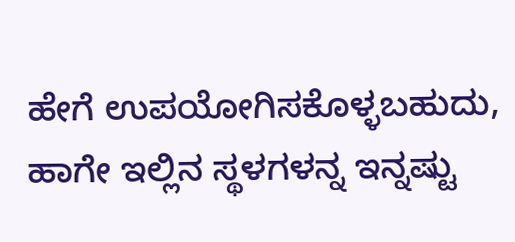ಹೇಗೆ ಉಪಯೋಗಿಸಕೊಳ್ಳಬಹುದು, ಹಾಗೇ ಇಲ್ಲಿನ ಸ್ಥಳಗಳನ್ನ ಇನ್ನಷ್ಟು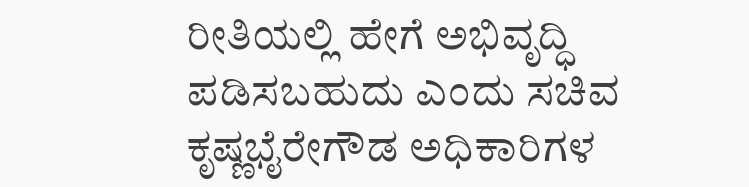ರೀತಿಯಲ್ಲಿ ಹೇಗೆ ಅಭಿವೃದ್ಧಿ ಪಡಿಸಬಹುದು ಎಂದು ಸಚಿವ ಕೃಷ್ಣಭೈರೇಗೌಡ ಅಧಿಕಾರಿಗಳ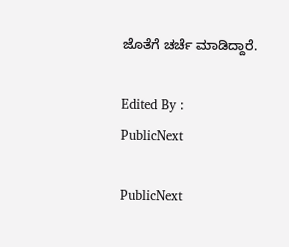ಜೊತೆಗೆ ಚರ್ಚೆ ಮಾಡಿದ್ದಾರೆ.

Edited By :
PublicNext

PublicNext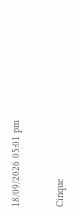18/09/2026 05:01 pm

Cinque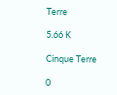Terre

5.66 K

Cinque Terre

0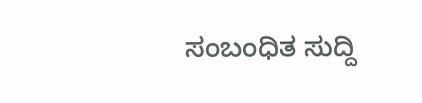ಸಂಬಂಧಿತ ಸುದ್ದಿ